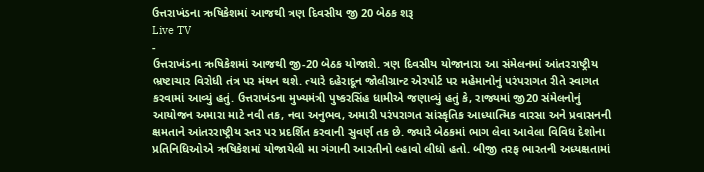ઉત્તરાખંડના ઋષિકેશમાં આજથી ત્રણ દિવસીય જી 20 બેઠક શરૂ
Live TV
-
ઉત્તરાખંડના ઋષિકેશમાં આજથી જી-20 બેઠક યોજાશે. ત્રણ દિવસીય યોજાનારા આ સંમેલનમાં આંતરરાષ્ટ્રીય ભ્રષ્ટાચાર વિરોધી તંત્ર પર મંથન થશે. ત્યારે દહેરાદૂન જોલીગ્રાન્ટ એરપોર્ટ પર મહેમાનોનું પરંપરાગત રીતે સ્વાગત કરવામાં આવ્યું હતું. ઉત્તરાખંડના મુખ્યમંત્રી પુષ્કરસિંહ ધામીએ જણાવ્યું હતું કે, રાજ્યમાં જી20 સંમેલનોનું આયોજન અમારા માટે નવી તક, નવા અનુભવ, અમારી પરંપરાગત સાંસ્કૃતિક આધ્યાત્મિક વારસા અને પ્રવાસનની ક્ષમતાને આંતરરાષ્ટ્રીય સ્તર પર પ્રદર્શિત કરવાની સુવર્ણ તક છે. જ્યારે બેઠકમાં ભાગ લેવા આવેલા વિવિધ દેશોના પ્રતિનિધિઓએ ઋષિકેશમાં યોજાયેલી મા ગંગાની આરતીનો લ્હાવો લીધો હતો. બીજી તરફ ભારતની અધ્યક્ષતામાં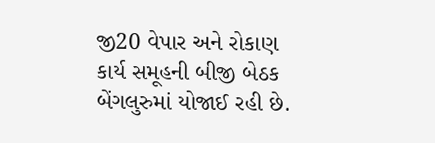જી20 વેપાર અને રોકાણ કાર્ય સમૂહની બીજી બેઠક બેંગલુરુમાં યોજાઈ રહી છે.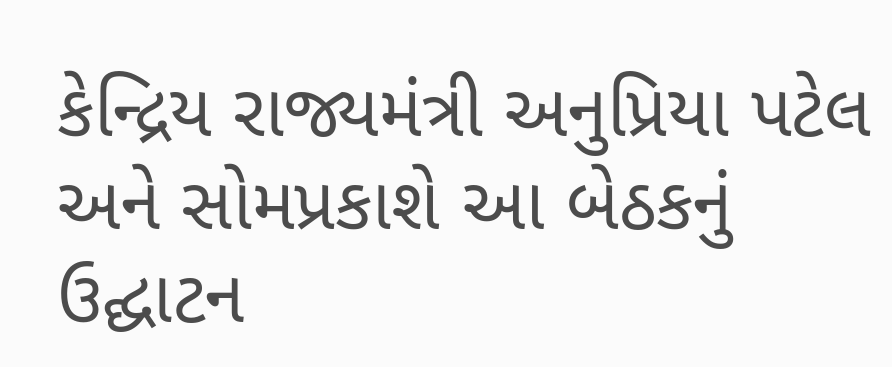કેન્દ્રિય રાજ્યમંત્રી અનુપ્રિયા પટેલ અને સોમપ્રકાશે આ બેઠકનું ઉદ્ઘાટન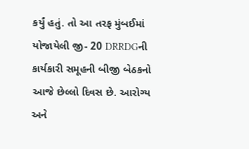કર્યું હતું. તો આ તરફ મુંબઈમાં યોજાયેલી જી- 20 DRRDGની કાર્યકારી સમૂહની બીજી બેઠકનો આજે છેલ્લો દિવસ છે. આરોગ્ય અને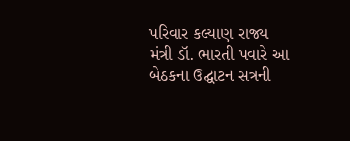પરિવાર કલ્યાણ રાજ્ય મંત્રી ડૉ. ભારતી પવારે આ બેઠકના ઉદ્ઘાટન સત્રની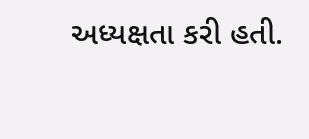અધ્યક્ષતા કરી હતી.